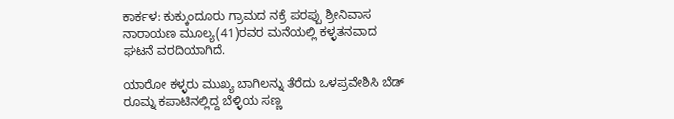ಕಾರ್ಕಳ: ಕುಕ್ಕುಂದೂರು ಗ್ರಾಮದ ನಕ್ರೆ ಪರಪ್ಪು ಶ್ರೀನಿವಾಸ ನಾರಾಯಣ ಮೂಲ್ಯ(41)ರವರ ಮನೆಯಲ್ಲಿ ಕಳ್ಳತನವಾದ ಘಟನೆ ವರದಿಯಾಗಿದೆ.

ಯಾರೋ ಕಳ್ಳರು ಮುಖ್ಯ ಬಾಗಿಲನ್ನು ತೆರೆದು ಒಳಪ್ರವೇಶಿಸಿ ಬೆಡ್ ರೂಮ್ನ ಕಪಾಟಿನಲ್ಲಿದ್ದ ಬೆಳ್ಳಿಯ ಸಣ್ಣ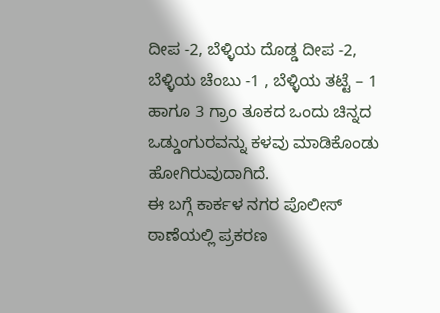ದೀಪ -2, ಬೆಳ್ಳಿಯ ದೊಡ್ಡ ದೀಪ -2, ಬೆಳ್ಳಿಯ ಚೆಂಬು -1 , ಬೆಳ್ಳಿಯ ತಟ್ಟೆ – 1 ಹಾಗೂ 3 ಗ್ರಾಂ ತೂಕದ ಒಂದು ಚಿನ್ನದ ಒಡ್ಡುಂಗುರವನ್ನು ಕಳವು ಮಾಡಿಕೊಂಡು ಹೋಗಿರುವುದಾಗಿದೆ.
ಈ ಬಗ್ಗೆ ಕಾರ್ಕಳ ನಗರ ಪೊಲೀಸ್ ಠಾಣೆಯಲ್ಲಿ ಪ್ರಕರಣ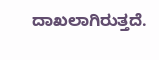ದಾಖಲಾಗಿರುತ್ತದೆ.